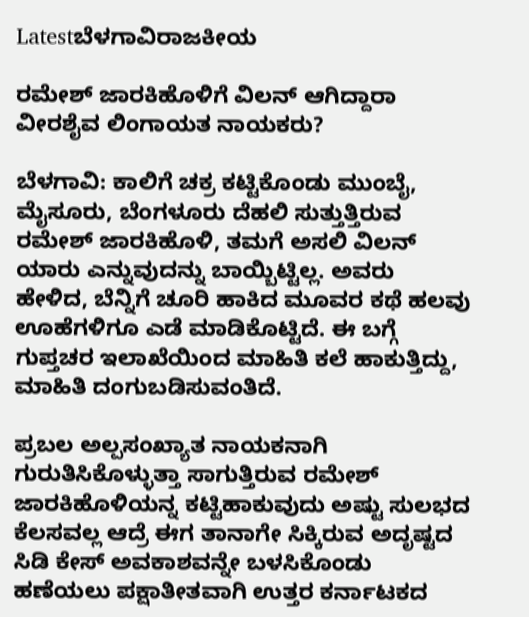Latestಬೆಳಗಾವಿರಾಜಕೀಯ

ರಮೇಶ್ ಜಾರಕಿಹೊಳಿಗೆ ವಿಲನ್ ಆಗಿದ್ದಾರಾ ವೀರಶೈವ ಲಿಂಗಾಯತ ನಾಯಕರು?

ಬೆಳಗಾವಿ: ಕಾಲಿಗೆ ಚಕ್ರ ಕಟ್ಟಿಕೊಂಡು ಮುಂಬೈ, ಮೈಸೂರು, ಬೆಂಗಳೂರು ದೆಹಲಿ ಸುತ್ತುತ್ತಿರುವ ರಮೇಶ್ ಜಾರಕಿಹೊಳಿ, ತಮಗೆ ಅಸಲಿ ವಿಲನ್ ಯಾರು ಎನ್ನುವುದನ್ನು ಬಾಯ್ಬಿಟ್ಟಿಲ್ಲ. ಅವರು ಹೇಳಿದ, ಬೆನ್ನಿಗೆ ಚೂರಿ ಹಾಕಿದ ಮೂವರ ಕಥೆ ಹಲವು ಊಹೆಗಳಿಗೂ ಎಡೆ ಮಾಡಿಕೊಟ್ಟಿದೆ. ಈ ಬಗ್ಗೆ ಗುಪ್ತಚರ ಇಲಾಖೆಯಿಂದ ಮಾಹಿತಿ ಕಲೆ ಹಾಕುತ್ತಿದ್ದು, ಮಾಹಿತಿ ದಂಗುಬಡಿಸುವಂತಿದೆ.

ಪ್ರಬಲ ಅಲ್ಪಸಂಖ್ಯಾತ ನಾಯಕನಾಗಿ ಗುರುತಿಸಿಕೊಳ್ಳುತ್ತಾ ಸಾಗುತ್ತಿರುವ ರಮೇಶ್ ಜಾರಕಿಹೊಳಿಯನ್ನ ಕಟ್ಟಿಹಾಕುವುದು ಅಷ್ಟು ಸುಲಭದ ಕೆಲಸವಲ್ಲ ಆದ್ರೆ ಈಗ ತಾನಾಗೇ ಸಿಕ್ಕಿರುವ ಅದೃಷ್ಟದ ಸಿಡಿ ಕೇಸ್ ಅವಕಾಶವನ್ನೇ ಬಳಸಿಕೊಂಡು ಹಣೆಯಲು ಪಕ್ಷಾತೀತವಾಗಿ ಉತ್ತರ ಕರ್ನಾಟಕದ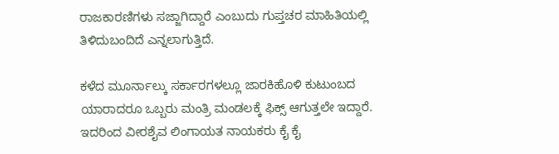ರಾಜಕಾರಣಿಗಳು ಸಜ್ಜಾಗಿದ್ದಾರೆ ಎಂಬುದು ಗುಪ್ತಚರ ಮಾಹಿತಿಯಲ್ಲಿ ತಿಳಿದುಬಂದಿದೆ ಎನ್ನಲಾಗುತ್ತಿದೆ.

ಕಳೆದ ಮೂರ್ನಾಲ್ಕು ಸರ್ಕಾರಗಳಲ್ಲೂ ಜಾರಕಿಹೊಳಿ ಕುಟುಂಬದ ಯಾರಾದರೂ ಒಬ್ಬರು ಮಂತ್ರಿ ಮಂಡಲಕ್ಕೆ ಫಿಕ್ಸ್ ಆಗುತ್ತಲೇ ಇದ್ದಾರೆ. ಇದರಿಂದ ವೀರಶೈವ ಲಿಂಗಾಯತ ನಾಯಕರು ಕೈ ಕೈ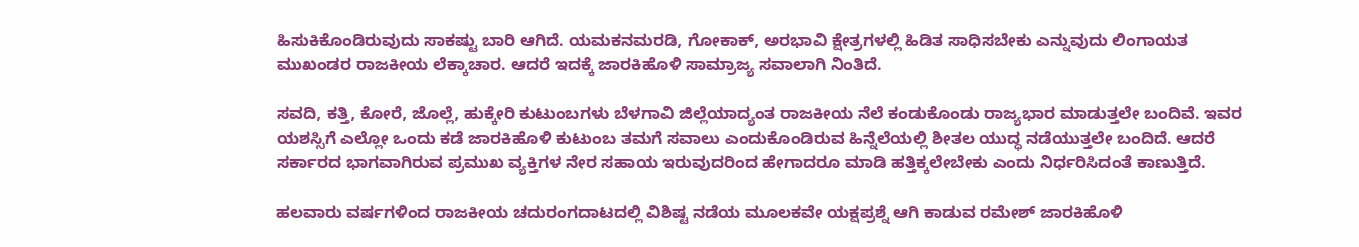ಹಿಸುಕಿಕೊಂಡಿರುವುದು ಸಾಕಷ್ಟು ಬಾರಿ ಆಗಿದೆ. ಯಮಕನಮರಡಿ, ಗೋಕಾಕ್, ಅರಭಾವಿ ಕ್ಷೇತ್ರಗಳಲ್ಲಿ ಹಿಡಿತ ಸಾಧಿಸಬೇಕು ಎನ್ನುವುದು ಲಿಂಗಾಯತ ಮುಖಂಡರ ರಾಜಕೀಯ ಲೆಕ್ಕಾಚಾರ. ಆದರೆ ಇದಕ್ಕೆ ಜಾರಕಿಹೊಳಿ ಸಾಮ್ರಾಜ್ಯ ಸವಾಲಾಗಿ ನಿಂತಿದೆ.

ಸವದಿ, ಕತ್ತಿ, ಕೋರೆ, ಜೊಲ್ಲೆ, ಹುಕ್ಕೇರಿ ಕುಟುಂಬಗಳು ಬೆಳಗಾವಿ ಜಿಲ್ಲೆಯಾದ್ಯಂತ ರಾಜಕೀಯ ನೆಲೆ ಕಂಡುಕೊಂಡು ರಾಜ್ಯಭಾರ ಮಾಡುತ್ತಲೇ ಬಂದಿವೆ. ಇವರ ಯಶಸ್ಸಿಗೆ ಎಲ್ಲೋ ಒಂದು ಕಡೆ ಜಾರಕಿಹೊಳಿ ಕುಟುಂಬ ತಮಗೆ ಸವಾಲು ಎಂದುಕೊಂಡಿರುವ ಹಿನ್ನೆಲೆಯಲ್ಲಿ ಶೀತಲ ಯುದ್ಧ ನಡೆಯುತ್ತಲೇ ಬಂದಿದೆ. ಆದರೆ ಸರ್ಕಾರದ ಭಾಗವಾಗಿರುವ ಪ್ರಮುಖ ವ್ಯಕ್ತಿಗಳ ನೇರ ಸಹಾಯ ಇರುವುದರಿಂದ ಹೇಗಾದರೂ ಮಾಡಿ ಹತ್ತಿಕ್ಕಲೇಬೇಕು ಎಂದು ನಿರ್ಧರಿಸಿದಂತೆ ಕಾಣುತ್ತಿದೆ.

ಹಲವಾರು ವರ್ಷಗಳಿಂದ ರಾಜಕೀಯ ಚದುರಂಗದಾಟದಲ್ಲಿ ವಿಶಿಷ್ಟ ನಡೆಯ ಮೂಲಕವೇ ಯಕ್ಷಪ್ರಶ್ನೆ ಆಗಿ ಕಾಡುವ ರಮೇಶ್ ಜಾರಕಿಹೊಳಿ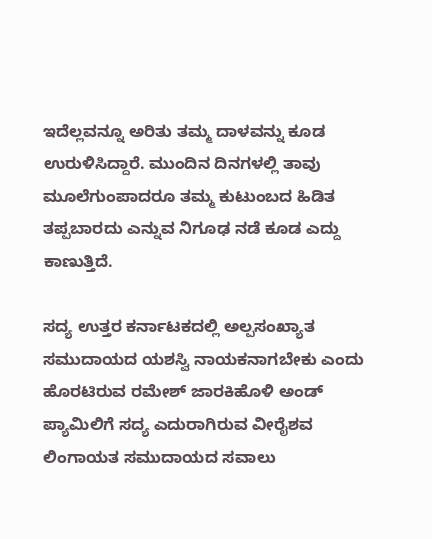ಇದೆಲ್ಲವನ್ನೂ ಅರಿತು ತಮ್ಮ ದಾಳವನ್ನು ಕೂಡ ಉರುಳಿಸಿದ್ದಾರೆ. ಮುಂದಿನ ದಿನಗಳಲ್ಲಿ ತಾವು ಮೂಲೆಗುಂಪಾದರೂ ತಮ್ಮ ಕುಟುಂಬದ ಹಿಡಿತ ತಪ್ಪಬಾರದು ಎನ್ನುವ ನಿಗೂಢ ನಡೆ ಕೂಡ ಎದ್ದು ಕಾಣುತ್ತಿದೆ.

ಸದ್ಯ ಉತ್ತರ ಕರ್ನಾಟಕದಲ್ಲಿ ಅಲ್ಪಸಂಖ್ಯಾತ ಸಮುದಾಯದ ಯಶಸ್ವಿ ನಾಯಕನಾಗಬೇಕು ಎಂದು ಹೊರಟಿರುವ ರಮೇಶ್ ಜಾರಕಿಹೊಳಿ ಅಂಡ್ ಪ್ಯಾಮಿಲಿಗೆ ಸದ್ಯ ಎದುರಾಗಿರುವ ವೀರೈಶವ ಲಿಂಗಾಯತ ಸಮುದಾಯದ ಸವಾಲು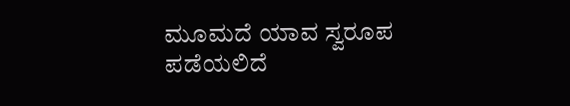ಮೂಮದೆ ಯಾವ ಸ್ವರೂಪ ಪಡೆಯಲಿದೆ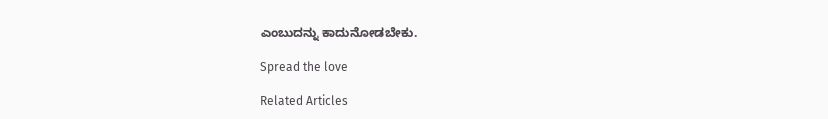ಎಂಬುದನ್ನು ಕಾದುನೋಡಬೇಕು.

Spread the love

Related Articles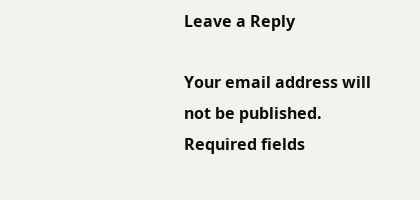Leave a Reply

Your email address will not be published. Required fields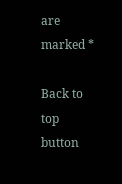are marked *

Back to top button